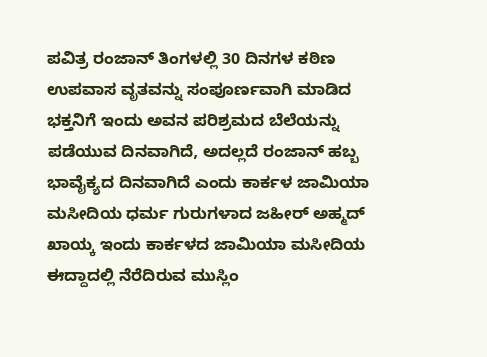ಪವಿತ್ರ ರಂಜಾನ್ ತಿಂಗಳಲ್ಲಿ 30 ದಿನಗಳ ಕಠಿಣ ಉಪವಾಸ ವೃತವನ್ನು ಸಂಪೂರ್ಣವಾಗಿ ಮಾಡಿದ ಭಕ್ತನಿಗೆ ಇಂದು ಅವನ ಪರಿಶ್ರಮದ ಬೆಲೆಯನ್ನು ಪಡೆಯುವ ದಿನವಾಗಿದೆ, ಅದಲ್ಲದೆ ರಂಜಾನ್ ಹಬ್ಬ ಭಾವೈಕ್ಯದ ದಿನವಾಗಿದೆ ಎಂದು ಕಾರ್ಕಳ ಜಾಮಿಯಾ ಮಸೀದಿಯ ಧರ್ಮ ಗುರುಗಳಾದ ಜಹೀರ್ ಅಹ್ಮದ್ ಖಾಯ್ಕ ಇಂದು ಕಾರ್ಕಳದ ಜಾಮಿಯಾ ಮಸೀದಿಯ ಈದ್ದಾದಲ್ಲಿ ನೆರೆದಿರುವ ಮುಸ್ಲಿಂ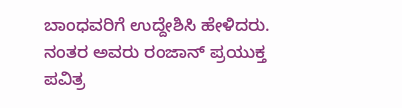ಬಾಂಧವರಿಗೆ ಉದ್ದೇಶಿಸಿ ಹೇಳಿದರು. ನಂತರ ಅವರು ರಂಜಾನ್ ಪ್ರಯುಕ್ತ ಪವಿತ್ರ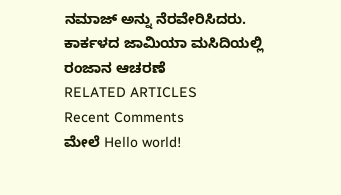ನಮಾಜ್ ಅನ್ನು ನೆರವೇರಿಸಿದರು.
ಕಾರ್ಕಳದ ಜಾಮಿಯಾ ಮಸಿದಿಯಲ್ಲಿ ರಂಜಾನ ಆಚರಣೆ
RELATED ARTICLES
Recent Comments
ಮೇಲೆ Hello world!